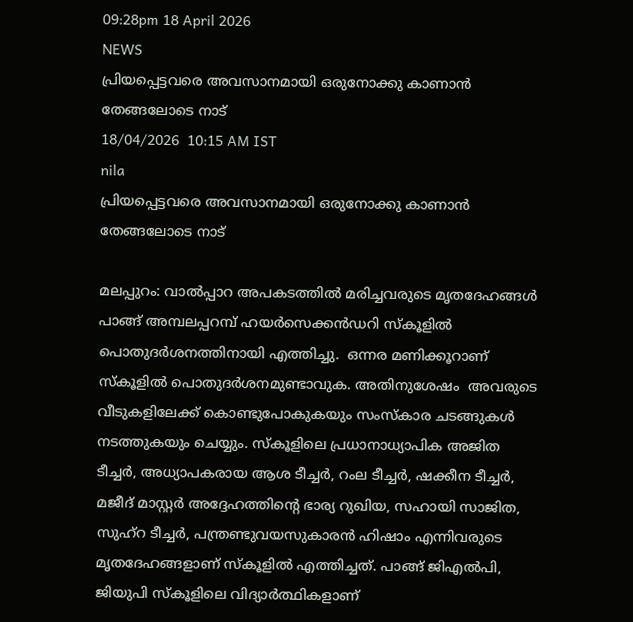09:28pm 18 April 2026
NEWS
പ്രിയപ്പെട്ടവരെ അവസാനമായി ഒരുനോക്കു കാണാൻ തേങ്ങലോടെ നാട്
18/04/2026  10:15 AM IST
nila
പ്രിയപ്പെട്ടവരെ അവസാനമായി ഒരുനോക്കു കാണാൻ തേങ്ങലോടെ നാട്

മലപ്പുറം: വാൽപ്പാറ അപകടത്തിൽ മരിച്ചവരുടെ മൃതദേഹങ്ങൾ  പാങ്ങ് അമ്പലപ്പറമ്പ് ഹയർസെക്കൻഡറി സ്കൂളിൽ പൊതുദർശനത്തിനായി എത്തിച്ചു.  ഒന്നര മണിക്കൂറാണ് സ്‌കൂളിൽ പൊതുദർശനമുണ്ടാവുക. അതിനുശേഷം  അവരുടെ വീടുകളിലേക്ക് കൊണ്ടുപോകുകയും സംസ്കാര ചടങ്ങുകൾ നടത്തുകയും ചെയ്യും. സ്‌കൂളിലെ പ്രധാനാധ്യാപിക അജിത ടീച്ചർ, അധ്യാപകരായ ആശ ടീച്ചർ, റംല ടീച്ചർ, ഷക്കീന ടീച്ചർ, മജീദ് മാസ്റ്റർ അദ്ദേഹത്തിന്റെ ഭാര്യ റുഖിയ, സഹായി സാജിത, സുഹ്‌റ ടീച്ചർ, പന്ത്രണ്ടുവയസുകാരൻ ഹിഷാം എന്നിവരുടെ മൃതദേഹങ്ങളാണ് സ്കൂളിൽ എത്തിച്ചത്. പാങ്ങ് ജിഎൽപി, ജിയുപി സ്‌കൂളിലെ വിദ്യാർത്ഥികളാണ്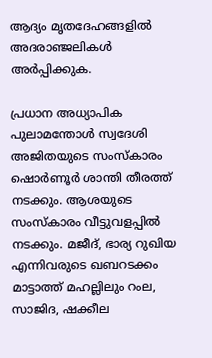ആദ്യം മൃതദേഹങ്ങളിൽ അദരാഞ്ജലികൾ അർപ്പിക്കുക.

പ്രധാന അധ്യാപിക പുലാമന്തോൾ സ്വദേശി അജിതയുടെ സംസ്‌കാരം ഷൊർണൂർ ശാന്തി തീരത്ത് നടക്കും. ആശയുടെ സംസ്‌കാരം വീട്ടുവളപ്പിൽ നടക്കും. മജീദ്, ഭാര്യ റുഖിയ എന്നിവരുടെ ഖബറടക്കം മാട്ടാത്ത് മഹല്ലിലും റംല, സാജിദ, ഷക്കീല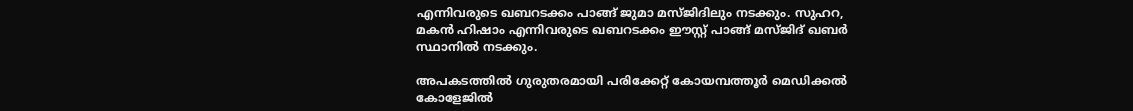എന്നിവരുടെ ഖബറടക്കം പാങ്ങ് ജുമാ മസ്ജിദിലും നടക്കും. സുഹറ, മകൻ ഹിഷാം എന്നിവരുടെ ഖബറടക്കം ഈസ്റ്റ് പാങ്ങ് മസ്ജിദ് ഖബർ സ്ഥാനിൽ നടക്കും.

അപകടത്തിൽ ഗുരുതരമായി പരിക്കേറ്റ് കോയമ്പത്തൂർ മെഡിക്കൽ കോളേജിൽ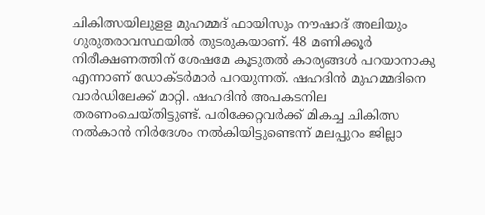ചികിത്സയിലുളള മുഹമ്മദ് ഫായിസും നൗഷാദ് അലിയും ഗുരുതരാവസ്ഥയിൽ തുടരുകയാണ്. 48 മണിക്കൂർ നിരീക്ഷണത്തിന് ശേഷമേ കൂടുതൽ കാര്യങ്ങൾ പറയാനാകു എന്നാണ് ഡോക്ടർമാർ പറയുന്നത്. ഷഹദിൻ മുഹമ്മദിനെ വാർഡിലേക്ക് മാറ്റി. ഷഹദിൻ അപകടനില തരണംചെയ്തിട്ടുണ്ട്. പരിക്കേറ്റവർക്ക് മികച്ച ചികിത്സ നൽകാൻ നിർദേശം നൽകിയിട്ടുണ്ടെന്ന് മലപ്പുറം ജില്ലാ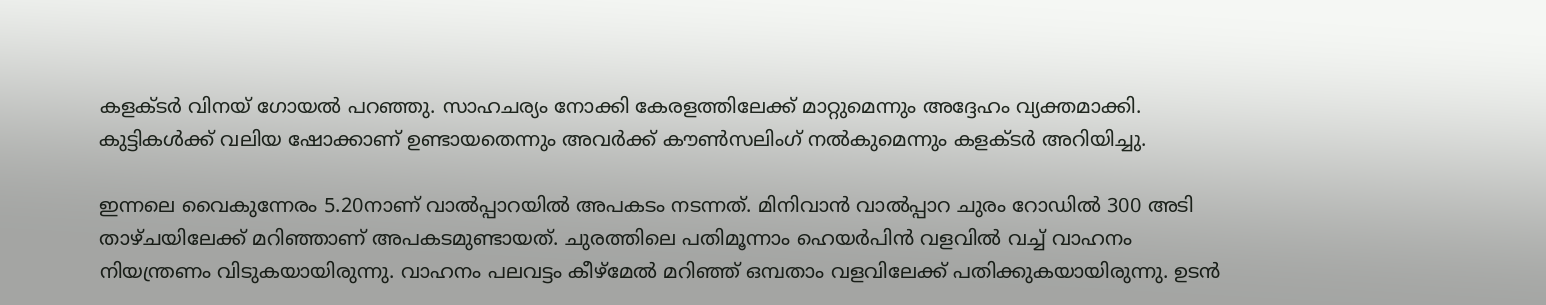കളക്ടർ വിനയ് ഗോയൽ പറഞ്ഞു. സാഹചര്യം നോക്കി കേരളത്തിലേക്ക് മാറ്റുമെന്നും അദ്ദേഹം വ്യക്തമാക്കി. കുട്ടികൾക്ക് വലിയ ഷോക്കാണ് ഉണ്ടായതെന്നും അവർക്ക് കൗൺസലിംഗ് നൽകുമെന്നും കളക്ടർ അറിയിച്ചു.

ഇന്നലെ വൈകുന്നേരം 5.20നാണ് വാൽപ്പാറയിൽ അപകടം നടന്നത്. മിനിവാൻ വാൽപ്പാറ ചുരം റോഡിൽ 300 അടി താഴ്ചയിലേക്ക് മറിഞ്ഞാണ് അപകടമുണ്ടായത്. ചുരത്തിലെ പതിമൂന്നാം ഹെയർപിൻ വളവിൽ വച്ച് വാഹനം നിയന്ത്രണം വിടുകയായിരുന്നു. വാഹനം പലവട്ടം കീഴ്‌മേൽ മറിഞ്ഞ് ഒമ്പതാം വളവിലേക്ക് പതിക്കുകയായിരുന്നു. ഉടൻ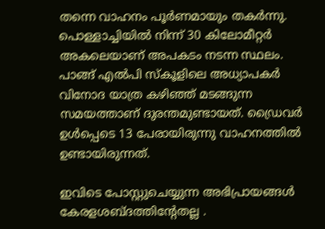തന്നെ വാഹനം പൂർണമായും തകർന്നു. പൊള്ളാച്ചിയിൽ നിന്ന് 30 കിലോമീറ്റർ അകലെയാണ് അപകടം നടന്ന സ്ഥലം. പാങ്ങ് എൽപി സ്‌കൂളിലെ അധ്യാപകർ വിനോദ യാത്ര കഴിഞ്ഞ് മടങ്ങുന്ന സമയത്താണ് ദുരന്തമുണ്ടായത്. ഡ്രൈവർ ഉൾപ്പെടെ 13 പേരായിരുന്നു വാഹനത്തിൽ ഉണ്ടായിരുന്നത്.

ഇവിടെ പോസ്റ്റുചെയ്യുന്ന അഭിപ്രായങ്ങള്‍ കേരളശബ്‌ദത്തിന്റേതല്ല .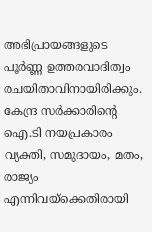അഭിപ്രായങ്ങളുടെ പൂര്‍ണ്ണ ഉത്തരവാദിത്വം രചയിതാവിനായിരിക്കും. കേന്ദ്ര സർക്കാരിന്റെ ഐ.ടി നയപ്രകാരം വ്യക്തി, സമുദായം, മതം, രാജ്യം എന്നിവയ്ക്കെതിരായി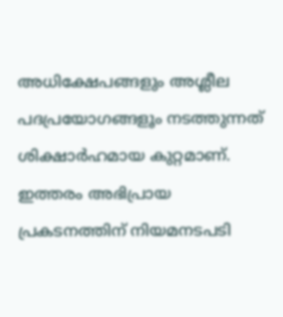അധിക്ഷേപങ്ങളും അശ്ലീല പദപ്രയോഗങ്ങളൂം നടത്തുന്നത് ശിക്ഷാര്‍ഹമായ കുറ്റമാണ്. ഇത്തരം അഭിപ്രായ പ്രകടനത്തിന് നിയമനടപടി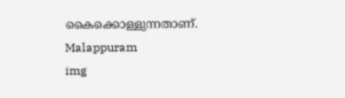കൈക്കൊള്ളുന്നതാണ്.
Malappuram
img